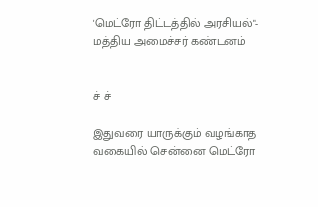'மெட்ரோ திட்டத்தில் அரசியல்"- மத்திய அமைச்சர் கண்டனம்


ச் ச்

இதுவரை யாருக்கும் வழங்காத வகையில் சென்னை மெட்ரோ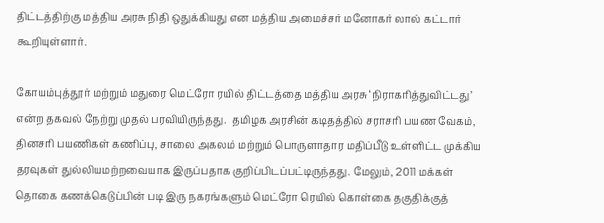திட்டத்திற்கு மத்திய அரசு நிதி ஒதுக்கியது என மத்திய அமைச்சர் மனோகர் லால் கட்டார் கூறியுள்ளார்.

கோயம்புத்தூர் மற்றும் மதுரை மெட்ரோ ரயில் திட்டத்தை மத்திய அரசு ‘நிராகரித்துவிட்டது’ என்ற தகவல் நேற்று முதல் பரவியிருந்தது.  தமிழக அரசின் கடிதத்தில் சராசரி பயண வேகம், தினசரி பயணிகள் கணிப்பு, சாலை அகலம் மற்றும் பொருளாதார மதிப்பீடு உள்ளிட்ட முக்கிய தரவுகள் துல்லியமற்றவையாக இருப்பதாக குறிப்பிடப்பட்டிருந்தது. மேலும், 2011 மக்கள் தொகை கணக்கெடுப்பின் படி இரு நகரங்களும் மெட்ரோ ரெயில் கொள்கை தகுதிக்குத்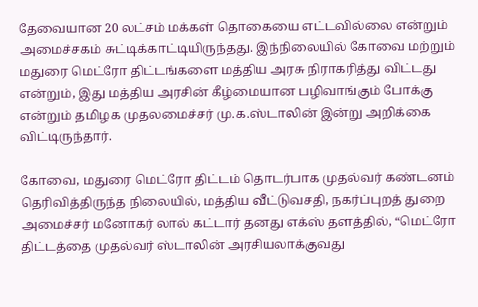தேவையான 20 லட்சம் மக்கள் தொகையை எட்டவில்லை என்றும் அமைச்சகம் சுட்டிக்காட்டியிருந்தது. இந்நிலையில் கோவை மற்றும் மதுரை மெட்ரோ திட்டங்களை மத்திய அரசு நிராகரித்து விட்டது என்றும், இது மத்திய அரசின் கீழ்மையான பழிவாங்கும் போக்கு என்றும் தமிழக முதலமைச்சர் மு.க.ஸ்டாலின் இன்று அறிக்கை விட்டிருந்தார்.

கோவை, மதுரை மெட்ரோ திட்டம் தொடர்பாக முதல்வர் கண்டனம் தெரிவித்திருந்த நிலையில், மத்திய வீட்டுவசதி, நகர்ப்புறத் துறை அமைச்சர் மனோகர் லால் கட்டார் தனது எக்ஸ் தளத்தில், “மெட்ரோ திட்டத்தை முதல்வர் ஸ்டாலின் அரசியலாக்குவது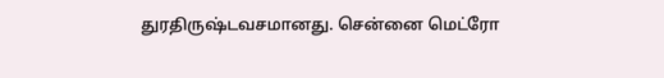துரதிருஷ்டவசமானது. சென்னை மெட்ரோ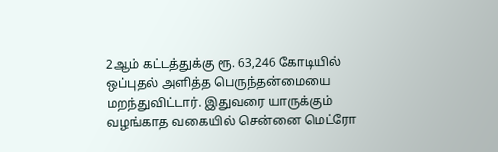2ஆம் கட்டத்துக்கு ரூ. 63,246 கோடியில் ஒப்புதல் அளித்த பெருந்தன்மையை மறந்துவிட்டார். இதுவரை யாருக்கும் வழங்காத வகையில் சென்னை மெட்ரோ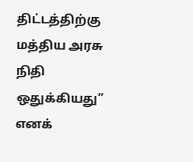திட்டத்திற்கு மத்திய அரசு நிதி ஒதுக்கியது” எனக்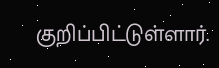குறிப்பிட்டுள்ளார்.